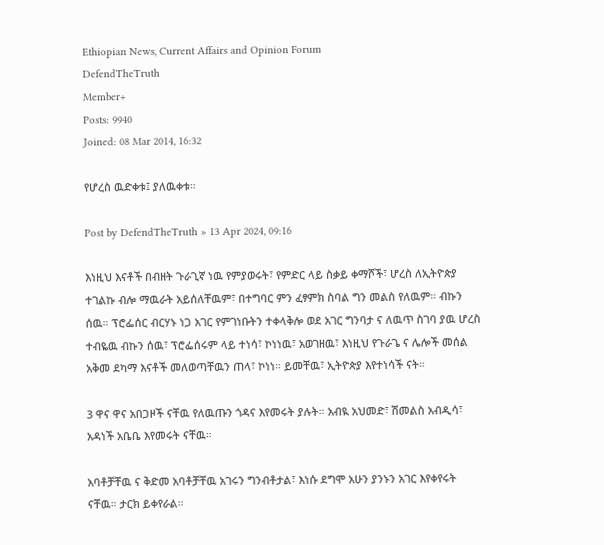Ethiopian News, Current Affairs and Opinion Forum
DefendTheTruth
Member+
Posts: 9940
Joined: 08 Mar 2014, 16:32

የሆረስ ዉድቀቱ፤ ያለዉቀቱ።

Post by DefendTheTruth » 13 Apr 2024, 09:16

እነዚህ እናቶች በብዘት ጉራጊኛ ነዉ የምያወሩት፣ የምድር ላይ ስቃይ ቀማሾች፣ ሆረስ ለኢትዮጵያ ተገልኩ ብሎ ማዉራት አይሰለቸዉም፣ በተግባር ምን ፈፃምክ ስባል ግን መልስ የለዉም። ብኩን ሰዉ። ፕሮፌሰር ብርሃኑ ነጋ አገር የምገነቡትን ተቀላቅሎ ወደ አገር ግንባታ ና ለዉጥ ስገባ ያዉ ሆረስ ተብዬዉ ብኩን ሰዉ፣ ፕሮፌሰሩም ላይ ተነሳ፣ ኮነነዉ፣ አወገዘዉ፣ እነዚህ የጉራጌ ና ሌሎች መሰል አቅመ ደካማ እናቶች መለወጣቸዉን ጠላ፣ ኮነነ። ይመቸዉ፣ ኢትዮጵያ እየተነሳች ናት።

3 ዋና ዋና አበጋዞች ናቸዉ የለዉጡን ጎዳና እየመሩት ያሉት። አብዪ አህመድ፣ ሽመልስ አብዲሳ፣ አዳነች አቤቤ እየመሩት ናቸዉ።

አባቶቻቸዉ ና ቅድመ አባቶቻቸዉ አገሩን ግንብቶታል፣ እነሱ ደግሞ አሁን ያንኑን አገር እየቀየሩት ናቸዉ። ታርክ ይቀየራል።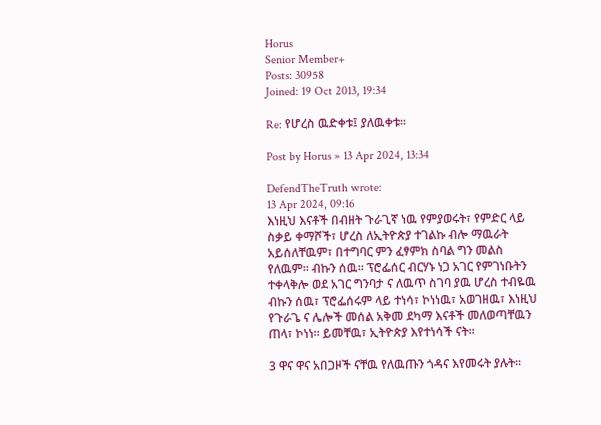Horus
Senior Member+
Posts: 30958
Joined: 19 Oct 2013, 19:34

Re: የሆረስ ዉድቀቱ፤ ያለዉቀቱ።

Post by Horus » 13 Apr 2024, 13:34

DefendTheTruth wrote:
13 Apr 2024, 09:16
እነዚህ እናቶች በብዘት ጉራጊኛ ነዉ የምያወሩት፣ የምድር ላይ ስቃይ ቀማሾች፣ ሆረስ ለኢትዮጵያ ተገልኩ ብሎ ማዉራት አይሰለቸዉም፣ በተግባር ምን ፈፃምክ ስባል ግን መልስ የለዉም። ብኩን ሰዉ። ፕሮፌሰር ብርሃኑ ነጋ አገር የምገነቡትን ተቀላቅሎ ወደ አገር ግንባታ ና ለዉጥ ስገባ ያዉ ሆረስ ተብዬዉ ብኩን ሰዉ፣ ፕሮፌሰሩም ላይ ተነሳ፣ ኮነነዉ፣ አወገዘዉ፣ እነዚህ የጉራጌ ና ሌሎች መሰል አቅመ ደካማ እናቶች መለወጣቸዉን ጠላ፣ ኮነነ። ይመቸዉ፣ ኢትዮጵያ እየተነሳች ናት።

3 ዋና ዋና አበጋዞች ናቸዉ የለዉጡን ጎዳና እየመሩት ያሉት።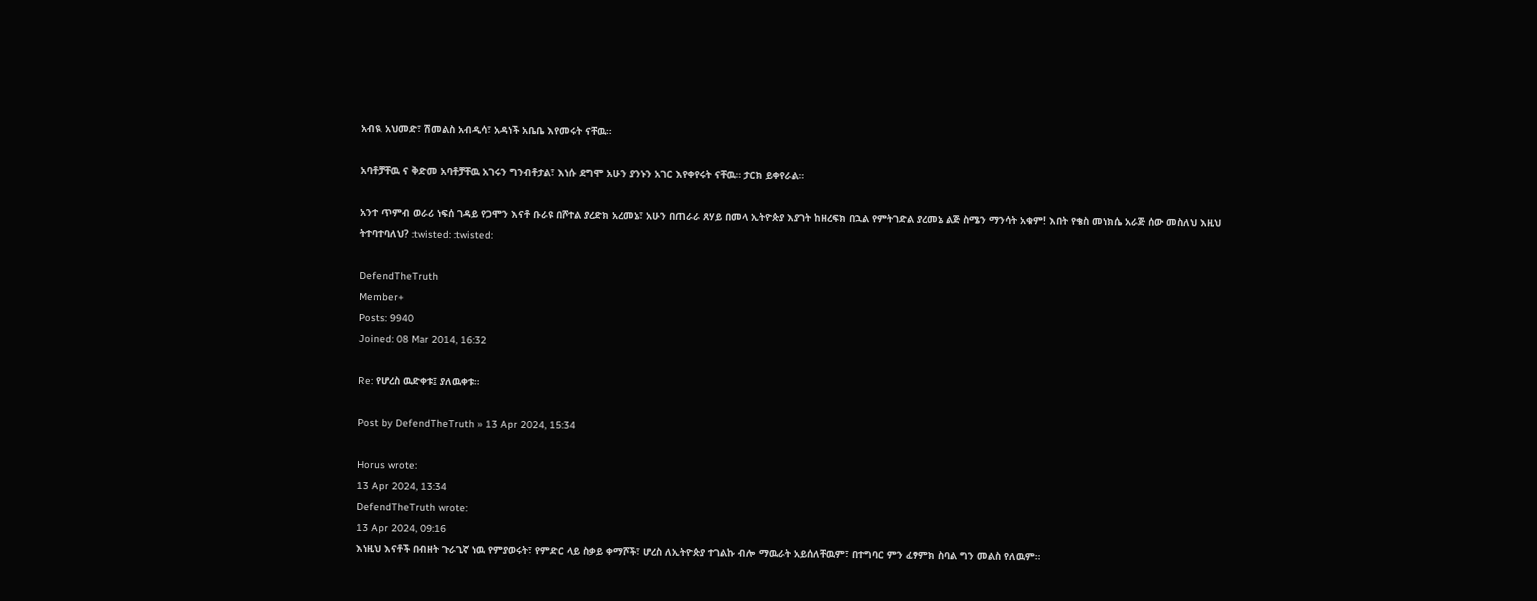አብዪ አህመድ፣ ሽመልስ አብዲሳ፣ አዳነች አቤቤ እየመሩት ናቸዉ።

አባቶቻቸዉ ና ቅድመ አባቶቻቸዉ አገሩን ግንብቶታል፣ እነሱ ደግሞ አሁን ያንኑን አገር እየቀየሩት ናቸዉ። ታርክ ይቀየራል።

አንተ ጥምብ ወራሪ ነፍሰ ገዳይ የጋሞን እናቶ ቡራዩ በሾተል ያረድክ አረመኔ፣ አሁን በጠራራ ጸሃይ በመላ ኢትዮጵያ እያገት ከዘረፍክ በኋል የምትገድል ያረመኔ ልጅ ስሜን ማንሳት አቁም! እበት የቄስ መነክሴ አራጅ ሰው መስለህ እዚህ ትተባተባለህ? :twisted: :twisted:

DefendTheTruth
Member+
Posts: 9940
Joined: 08 Mar 2014, 16:32

Re: የሆረስ ዉድቀቱ፤ ያለዉቀቱ።

Post by DefendTheTruth » 13 Apr 2024, 15:34

Horus wrote:
13 Apr 2024, 13:34
DefendTheTruth wrote:
13 Apr 2024, 09:16
እነዚህ እናቶች በብዘት ጉራጊኛ ነዉ የምያወሩት፣ የምድር ላይ ስቃይ ቀማሾች፣ ሆረስ ለኢትዮጵያ ተገልኩ ብሎ ማዉራት አይሰለቸዉም፣ በተግባር ምን ፈፃምክ ስባል ግን መልስ የለዉም።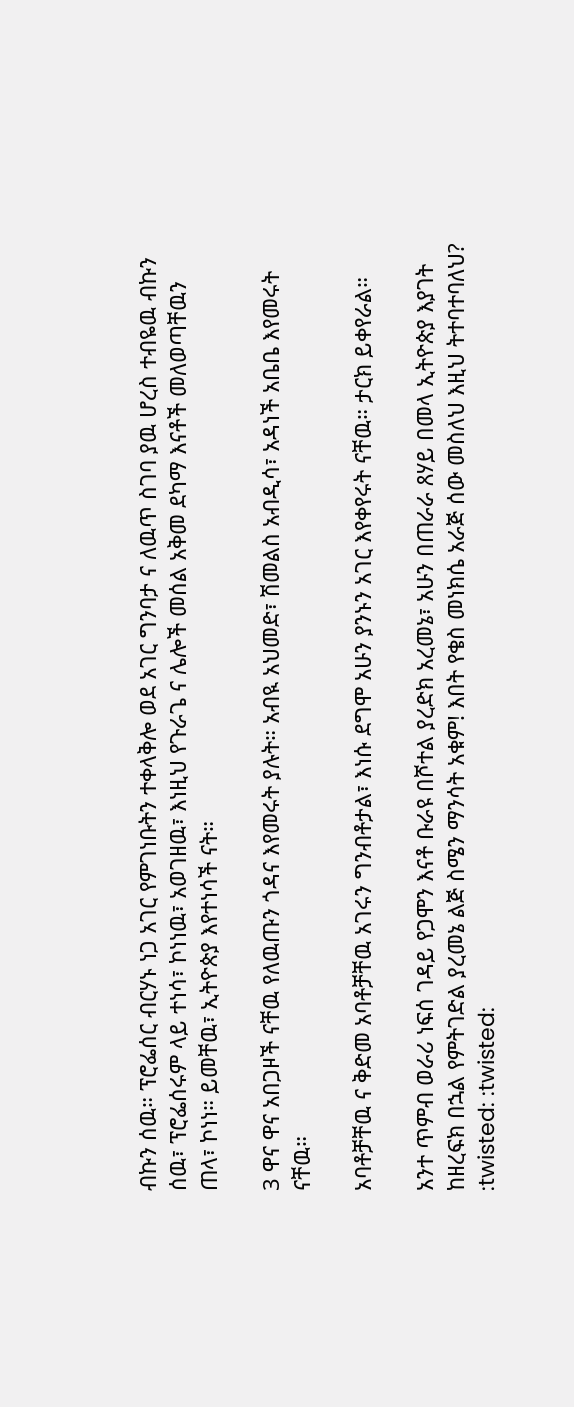ብኩን ሰዉ። ፕሮፌሰር ብርሃኑ ነጋ አገር የምገነቡትን ተቀላቅሎ ወደ አገር ግንባታ ና ለዉጥ ስገባ ያዉ ሆረስ ተብዬዉ ብኩን ሰዉ፣ ፕሮፌሰሩም ላይ ተነሳ፣ ኮነነዉ፣ አወገዘዉ፣ እነዚህ የጉራጌ ና ሌሎች መሰል አቅመ ደካማ እናቶች መለወጣቸዉን ጠላ፣ ኮነነ። ይመቸዉ፣ ኢትዮጵያ እየተነሳች ናት።

3 ዋና ዋና አበጋዞች ናቸዉ የለዉጡን ጎዳና እየመሩት ያሉት። አብዪ አህመድ፣ ሽመልስ አብዲሳ፣ አዳነች አቤቤ እየመሩት ናቸዉ።

አባቶቻቸዉ ና ቅድመ አባቶቻቸዉ አገሩን ግንብቶታል፣ እነሱ ደግሞ አሁን ያንኑን አገር እየቀየሩት ናቸዉ። ታርክ ይቀየራል።

አንተ ጥምብ ወራሪ ነፍሰ ገዳይ የጋሞን እናቶ ቡራዩ በሾተል ያረድክ አረመኔ፣ አሁን በጠራራ ጸሃይ በመላ ኢትዮጵያ እያገት ከዘረፍክ በኋል የምትገድል ያረመኔ ልጅ ስሜን ማንሳት አቁም! እበት የቄስ መነክሴ አራጅ ሰው መስለህ እዚህ ትተባተባለህ? :twisted: :twisted: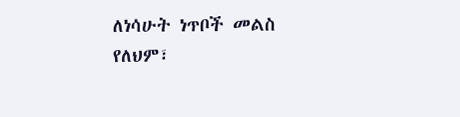ለነሳሁት ነጥቦች መልስ የለህም፣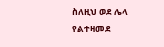ስለዚህ ወደ ሌላ የልተዛመደ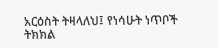አርዕስት ትዛላለህ፤ የነሳሁት ነጥቦች ትክክል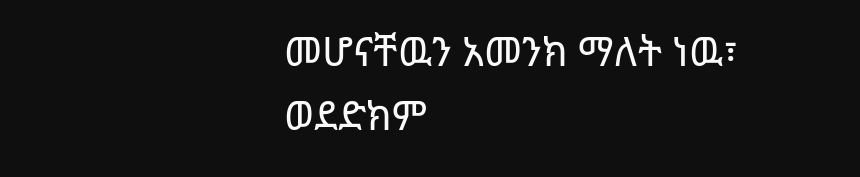መሆናቸዉን አመንክ ማለት ነዉ፣ ወደድክም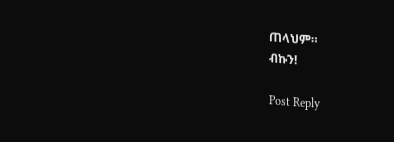ጠላህም።
ብኩን!

Post Reply